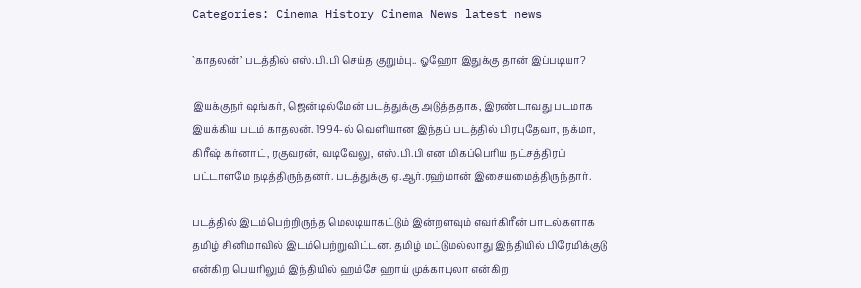Categories: Cinema History Cinema News latest news

`காதலன்’ படத்தில் எஸ்.பி.பி செய்த குறும்பு.. ஓஹோ இதுக்கு தான் இப்படியா?

இயக்குநர் ஷங்கர், ஜென்டில்மேன் படத்துக்கு அடுத்ததாக, இரண்டாவது படமாக இயக்கிய படம் காதலன். 1994-ல் வெளியான இந்தப் படத்தில் பிரபுதேவா, நக்மா, கிரீஷ் கர்னாட், ரகுவரன், வடிவேலு, எஸ்.பி.பி என மிகப்பெரிய நட்சத்திரப் பட்டாளமே நடித்திருந்தனர். படத்துக்கு ஏ.ஆர்.ரஹ்மான் இசையமைத்திருந்தார்.

படத்தில் இடம்பெற்றிருந்த மெலடியாகட்டும் இன்றளவும் எவர்கிரீன் பாடல்களாக தமிழ் சினிமாவில் இடம்பெற்றுவிட்டன. தமிழ் மட்டுமல்லாது இந்தியில் பிரேமிக்குடு என்கிற பெயரிலும் இந்தியில் ஹம்சே ஹாய் முக்காபுலா என்கிற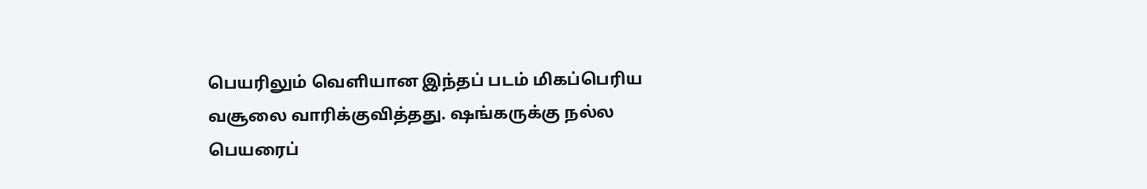பெயரிலும் வெளியான இந்தப் படம் மிகப்பெரிய வசூலை வாரிக்குவித்தது. ஷங்கருக்கு நல்ல பெயரைப்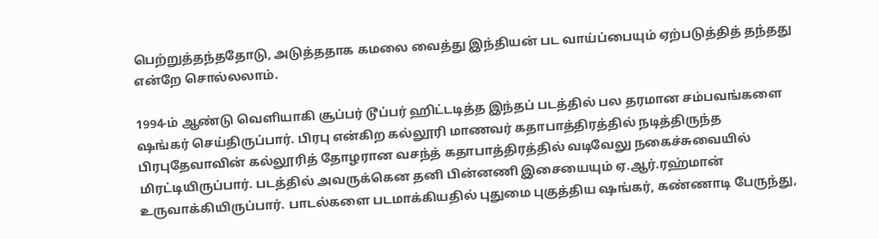பெற்றுத்தந்ததோடு, அடுத்ததாக கமலை வைத்து இந்தியன் பட வாய்ப்பையும் ஏற்படுத்தித் தந்தது என்றே சொல்லலாம்.

1994-ம் ஆண்டு வெளியாகி சூப்பர் டூப்பர் ஹிட்டடித்த இந்தப் படத்தில் பல தரமான சம்பவங்களை ஷங்கர் செய்திருப்பார். பிரபு என்கிற கல்லூரி மாணவர் கதாபாத்திரத்தில் நடித்திருந்த பிரபுதேவாவின் கல்லூரித் தோழரான வசந்த் கதாபாத்திரத்தில் வடிவேலு நகைச்சுவையில் மிரட்டியிருப்பார். படத்தில் அவருக்கென தனி பின்னணி இசையையும் ஏ.ஆர்.ரஹ்மான் உருவாக்கியிருப்பார். பாடல்களை படமாக்கியதில் புதுமை புகுத்திய ஷங்கர், கண்ணாடி பேருந்து,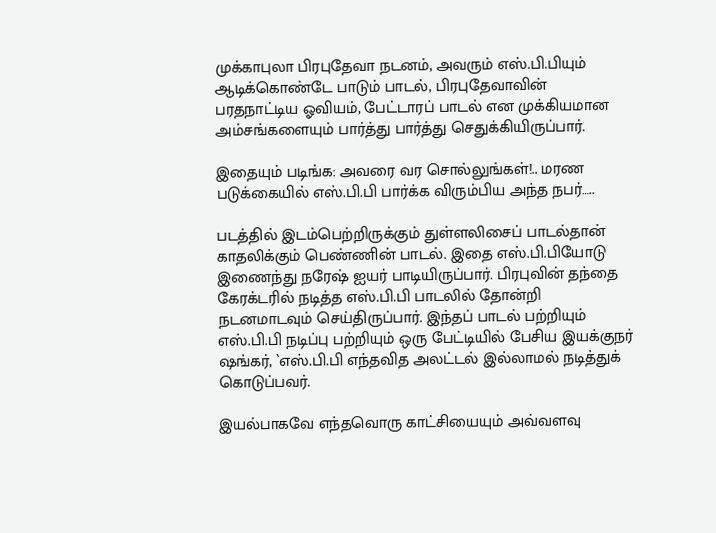முக்காபுலா பிரபுதேவா நடனம், அவரும் எஸ்.பி.பியும் ஆடிக்கொண்டே பாடும் பாடல், பிரபுதேவாவின் பரதநாட்டிய ஓவியம், பேட்டாரப் பாடல் என முக்கியமான அம்சங்களையும் பார்த்து பார்த்து செதுக்கியிருப்பார்.

இதையும் படிங்க: அவரை வர சொல்லுங்கள்!.. மரண படுக்கையில் எஸ்.பி.பி பார்க்க விரும்பிய அந்த நபர்…..

படத்தில் இடம்பெற்றிருக்கும் துள்ளலிசைப் பாடல்தான் காதலிக்கும் பெண்ணின் பாடல். இதை எஸ்.பி.பியோடு இணைந்து நரேஷ் ஐயர் பாடியிருப்பார். பிரபுவின் தந்தை கேரக்டரில் நடித்த எஸ்.பி.பி பாடலில் தோன்றி நடனமாடவும் செய்திருப்பார். இந்தப் பாடல் பற்றியும் எஸ்.பி.பி நடிப்பு பற்றியும் ஒரு பேட்டியில் பேசிய இயக்குநர் ஷங்கர், `எஸ்.பி.பி எந்தவித அலட்டல் இல்லாமல் நடித்துக் கொடுப்பவர்.

இயல்பாகவே எந்தவொரு காட்சியையும் அவ்வளவு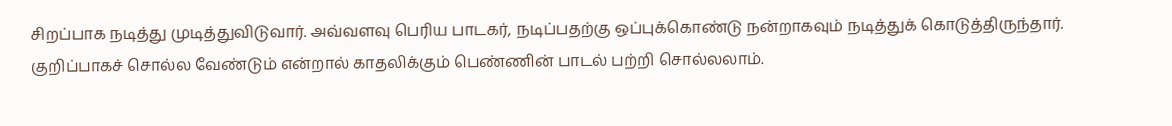சிறப்பாக நடித்து முடித்துவிடுவார். அவ்வளவு பெரிய பாடகர், நடிப்பதற்கு ஒப்புக்கொண்டு நன்றாகவும் நடித்துக் கொடுத்திருந்தார். குறிப்பாகச் சொல்ல வேண்டும் என்றால் காதலிக்கும் பெண்ணின் பாடல் பற்றி சொல்லலாம்.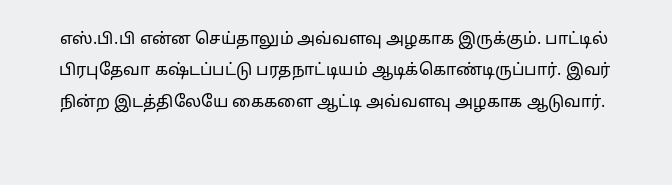எஸ்.பி.பி என்ன செய்தாலும் அவ்வளவு அழகாக இருக்கும். பாட்டில் பிரபுதேவா கஷ்டப்பட்டு பரதநாட்டியம் ஆடிக்கொண்டிருப்பார். இவர் நின்ற இடத்திலேயே கைகளை ஆட்டி அவ்வளவு அழகாக ஆடுவார்.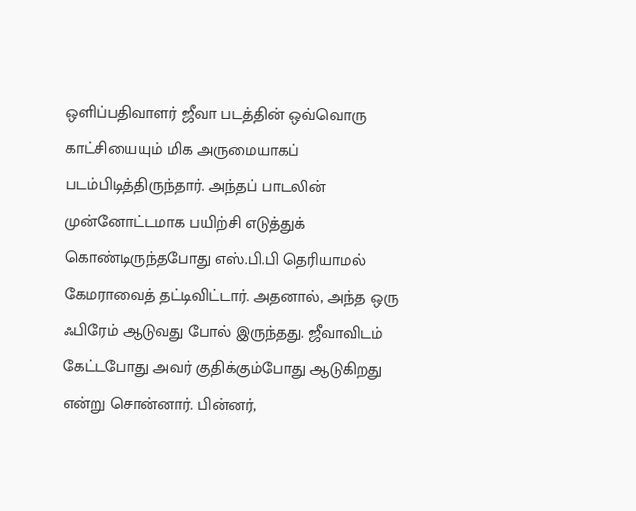ஒளிப்பதிவாளர் ஜீவா படத்தின் ஒவ்வொரு காட்சியையும் மிக அருமையாகப் படம்பிடித்திருந்தார். அந்தப் பாடலின் முன்னோட்டமாக பயிற்சி எடுத்துக் கொண்டிருந்தபோது எஸ்.பி.பி தெரியாமல் கேமராவைத் தட்டிவிட்டார். அதனால், அந்த ஒரு ஃபிரேம் ஆடுவது போல் இருந்தது. ஜீவாவிடம் கேட்டபோது அவர் குதிக்கும்போது ஆடுகிறது என்று சொன்னார். பின்னர்,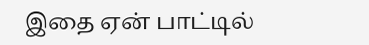இதை ஏன் பாட்டில்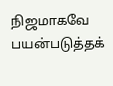நிஜமாகவே பயன்படுத்தக்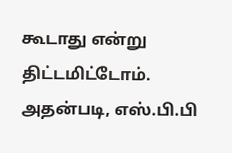கூடாது என்று திட்டமிட்டோம். அதன்படி, எஸ்.பி.பி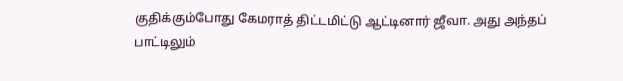குதிக்கும்போது கேமராத் திட்டமிட்டு ஆட்டினார் ஜீவா. அது அந்தப் பாட்டிலும்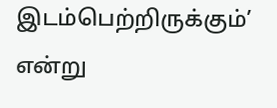இடம்பெற்றிருக்கும்’ என்று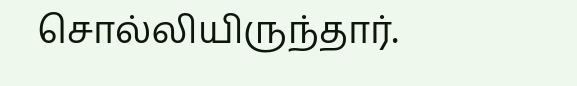சொல்லியிருந்தார்.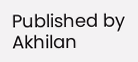Published by
Akhilan